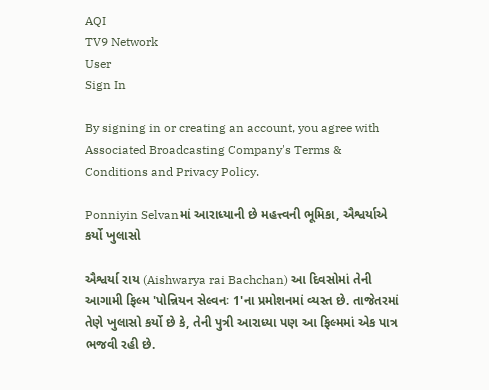AQI
TV9 Network
User
Sign In

By signing in or creating an account, you agree with Associated Broadcasting Company's Terms & Conditions and Privacy Policy.

Ponniyin Selvanમાં આરાધ્યાની છે મહત્ત્વની ભૂમિકા, ઐશ્વર્યાએ કર્યો ખુલાસો

ઐશ્વર્યા રાય (Aishwarya rai Bachchan) આ દિવસોમાં તેની આગામી ફિલ્મ 'પોન્નિયન સેલ્વનઃ 1'ના પ્રમોશનમાં વ્યસ્ત છે. તાજેતરમાં તેણે ખુલાસો કર્યો છે કે, તેની પુત્રી આરાધ્યા પણ આ ફિલ્મમાં એક પાત્ર ભજવી રહી છે.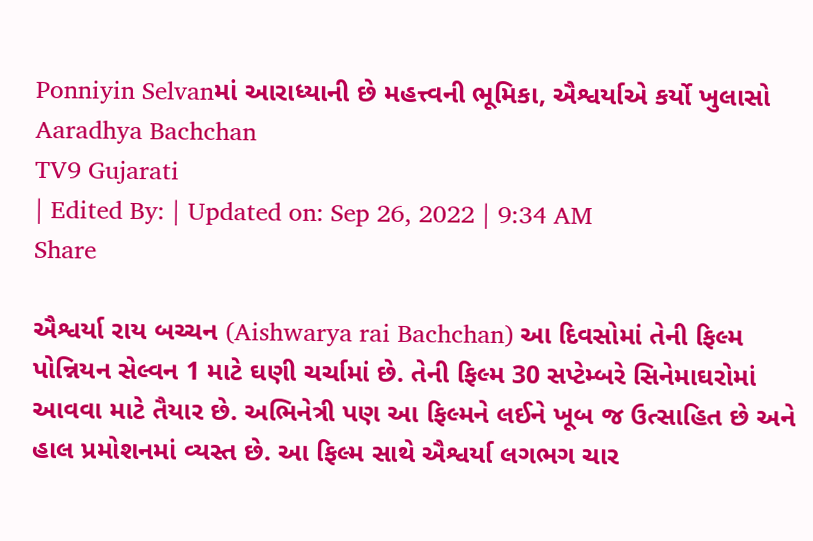Ponniyin Selvanમાં આરાધ્યાની છે મહત્ત્વની ભૂમિકા, ઐશ્વર્યાએ કર્યો ખુલાસો
Aaradhya Bachchan
TV9 Gujarati
| Edited By: | Updated on: Sep 26, 2022 | 9:34 AM
Share

ઐશ્વર્યા રાય બચ્ચન (Aishwarya rai Bachchan) આ દિવસોમાં તેની ફિલ્મ પોન્નિયન સેલ્વન 1 માટે ઘણી ચર્ચામાં છે. તેની ફિલ્મ 30 સપ્ટેમ્બરે સિનેમાઘરોમાં આવવા માટે તૈયાર છે. અભિનેત્રી પણ આ ફિલ્મને લઈને ખૂબ જ ઉત્સાહિત છે અને હાલ પ્રમોશનમાં વ્યસ્ત છે. આ ફિલ્મ સાથે ઐશ્વર્યા લગભગ ચાર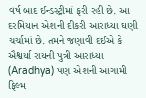વર્ષ બાદ ઈન્ડસ્ટ્રીમાં ફરી રહી છે. આ દરમિયાન એશની દીકરી આરાધ્યા ઘણી ચર્ચામાં છે. તમને જણાવી દઈએ કે ઐશ્વર્યા રાયની પુત્રી આરાધ્યા (Aradhya) પણ એશની આગામી ફિલ્મ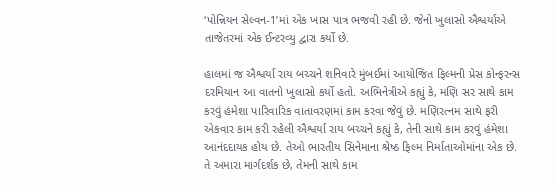‘પોન્નિયન સેલ્વન-1’માં એક ખાસ પાત્ર ભજવી રહી છે. જેનો ખુલાસો ઐશ્વર્યાએ તાજેતરમાં એક ઈન્ટરવ્યુ દ્વારા કર્યો છે.

હાલમાં જ ઐશ્વર્યા રાય બચ્ચને શનિવારે મુંબઈમાં આયોજિત ફિલ્મની પ્રેસ કોન્ફરન્સ દરમિયાન આ વાતનો ખુલાસો કર્યો હતો. અભિનેત્રીએ કહ્યું કે, મણિ સર સાથે કામ કરવું હંમેશા પારિવારિક વાતાવરણમાં કામ કરવા જેવું છે. મણિરત્નમ સાથે ફરી એકવાર કામ કરી રહેલી ઐશ્વર્યા રાય બચ્ચને કહ્યું કે, તેની સાથે કામ કરવું હંમેશા આનંદદાયક હોય છે. તેઓ ભારતીય સિનેમાના શ્રેષ્ઠ ફિલ્મ નિર્માતાઓમાંના એક છે. તે અમારા માર્ગદર્શક છે, તેમની સાથે કામ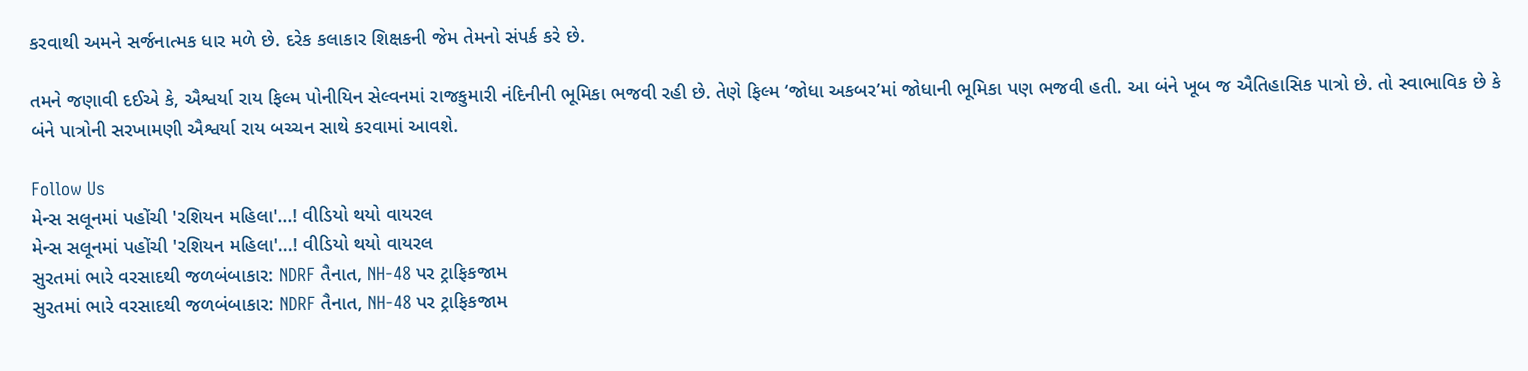કરવાથી અમને સર્જનાત્મક ધાર મળે છે. દરેક કલાકાર શિક્ષકની જેમ તેમનો સંપર્ક કરે છે.

તમને જણાવી દઈએ કે, ઐશ્વર્યા રાય ફિલ્મ પોનીયિન સેલ્વનમાં રાજકુમારી નંદિનીની ભૂમિકા ભજવી રહી છે. તેણે ફિલ્મ ‘જોધા અકબર’માં જોધાની ભૂમિકા પણ ભજવી હતી. આ બંને ખૂબ જ ઐતિહાસિક પાત્રો છે. તો સ્વાભાવિક છે કે બંને પાત્રોની સરખામણી ઐશ્વર્યા રાય બચ્ચન સાથે કરવામાં આવશે.

Follow Us
મેન્સ સલૂનમાં પહોંચી 'રશિયન મહિલા'...! વીડિયો થયો વાયરલ
મેન્સ સલૂનમાં પહોંચી 'રશિયન મહિલા'...! વીડિયો થયો વાયરલ
સુરતમાં ભારે વરસાદથી જળબંબાકાર: NDRF તૈનાત, NH-48 પર ટ્રાફિકજામ
સુરતમાં ભારે વરસાદથી જળબંબાકાર: NDRF તૈનાત, NH-48 પર ટ્રાફિકજામ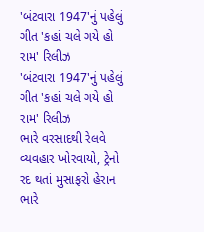'બંટવારા 1947'નું પહેલું ગીત 'કહાં ચલે ગયે હો રામ' રિલીઝ
'બંટવારા 1947'નું પહેલું ગીત 'કહાં ચલે ગયે હો રામ' રિલીઝ
ભારે વરસાદથી રેલવે વ્યવહાર ખોરવાયો, ટ્રેનો રદ થતાં મુસાફરો હેરાન
ભારે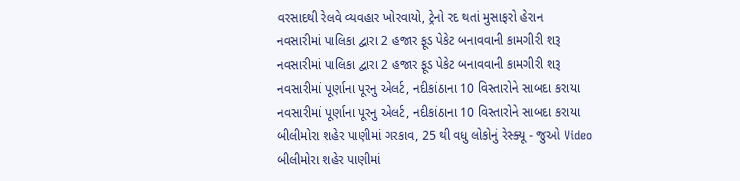વરસાદથી રેલવે વ્યવહાર ખોરવાયો, ટ્રેનો રદ થતાં મુસાફરો હેરાન
નવસારીમાં પાલિકા દ્વારા 2 હજાર ફૂડ પેકેટ બનાવવાની કામગીરી શરૂ
નવસારીમાં પાલિકા દ્વારા 2 હજાર ફૂડ પેકેટ બનાવવાની કામગીરી શરૂ
નવસારીમાં પૂર્ણાના પૂરનુ એલર્ટ, નદીકાંઠાના 10 વિસ્તારોને સાબદા કરાયા
નવસારીમાં પૂર્ણાના પૂરનુ એલર્ટ, નદીકાંઠાના 10 વિસ્તારોને સાબદા કરાયા
બીલીમોરા શહેર પાણીમાં ગરકાવ, 25 થી વધુ લોકોનું રેસ્ક્યૂ - જુઓ Video
બીલીમોરા શહેર પાણીમાં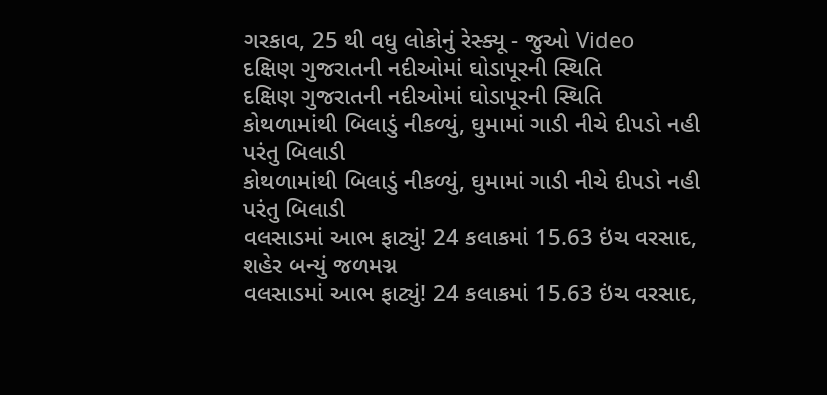ગરકાવ, 25 થી વધુ લોકોનું રેસ્ક્યૂ - જુઓ Video
દક્ષિણ ગુજરાતની નદીઓમાં ઘોડાપૂરની સ્થિતિ
દક્ષિણ ગુજરાતની નદીઓમાં ઘોડાપૂરની સ્થિતિ
કોથળામાંથી બિલાડું નીકળ્યું, ઘુમામાં ગાડી નીચે દીપડો નહી પરંતુ બિલાડી
કોથળામાંથી બિલાડું નીકળ્યું, ઘુમામાં ગાડી નીચે દીપડો નહી પરંતુ બિલાડી
વલસાડમાં આભ ફાટ્યું! 24 કલાકમાં 15.63 ઇંચ વરસાદ, શહેર બન્યું જળમગ્ન
વલસાડમાં આભ ફાટ્યું! 24 કલાકમાં 15.63 ઇંચ વરસાદ,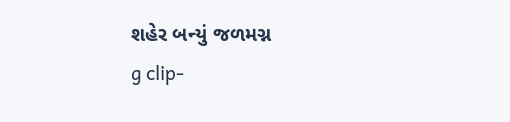શહેર બન્યું જળમગ્ન
g clip-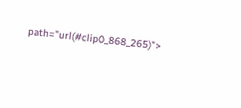path="url(#clip0_868_265)">